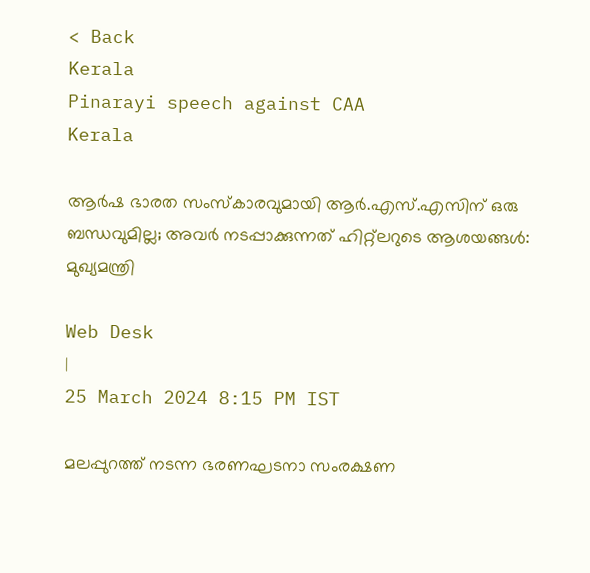< Back
Kerala
Pinarayi speech against CAA
Kerala

ആർഷ ഭാരത സംസ്‌കാരവുമായി ആർ.എസ്.എസിന് ഒരു ബന്ധവുമില്ല; അവർ നടപ്പാക്കുന്നത് ഹിറ്റ്‌ലറുടെ ആശയങ്ങൾ: മുഖ്യമന്ത്രി

Web Desk
|
25 March 2024 8:15 PM IST

മലപ്പുറത്ത് നടന്ന ഭരണഘടനാ സംരക്ഷണ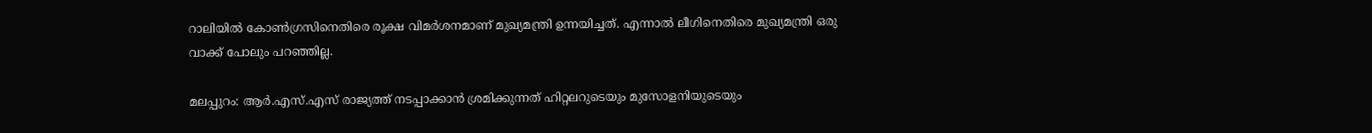റാലിയിൽ കോൺഗ്രസിനെതിരെ രൂക്ഷ വിമർശനമാണ് മുഖ്യമന്ത്രി ഉന്നയിച്ചത്. എന്നാൽ ലീഗിനെതിരെ മുഖ്യമന്ത്രി ഒരു വാക്ക് പോലും പറഞ്ഞില്ല.

മലപ്പുറം: ആർ.എസ്.എസ് രാജ്യത്ത് നടപ്പാക്കാൻ ശ്രമിക്കുന്നത് ഹിറ്റലറുടെയും മുസോളനിയുടെയും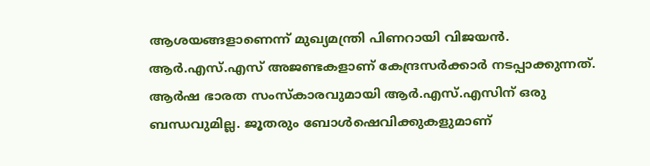ആശയങ്ങളാണെന്ന് മുഖ്യമന്ത്രി പിണറായി വിജയൻ. ആർ.എസ്.എസ് അജണ്ടകളാണ് കേന്ദ്രസർക്കാർ നടപ്പാക്കുന്നത്. ആർഷ ഭാരത സംസ്‌കാരവുമായി ആർ.എസ്.എസിന് ഒരു ബന്ധവുമില്ല. ജൂതരും ബോൾഷെവിക്കുകളുമാണ്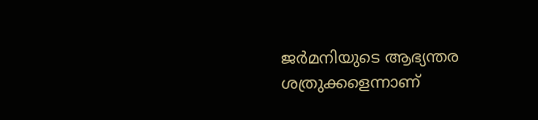ജർമനിയുടെ ആഭ്യന്തര ശത്രുക്കളെന്നാണ്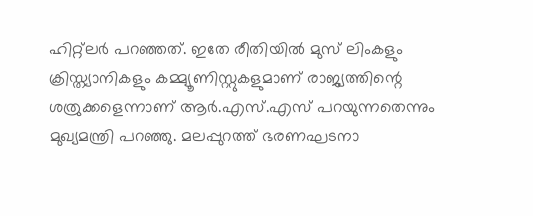ഹിറ്റ്‌ലർ പറഞ്ഞത്. ഇതേ രീതിയിൽ മുസ് ലിംകളും ക്രിസ്ത്യാനികളും കമ്മ്യൂണിസ്റ്റുകളുമാണ് രാജ്യത്തിന്റെ ശത്രുക്കളെന്നാണ് ആർ.എസ്.എസ് പറയുന്നതെന്നും മുഖ്യമന്ത്രി പറഞ്ഞു. മലപ്പുറത്ത് ഭരണഘടനാ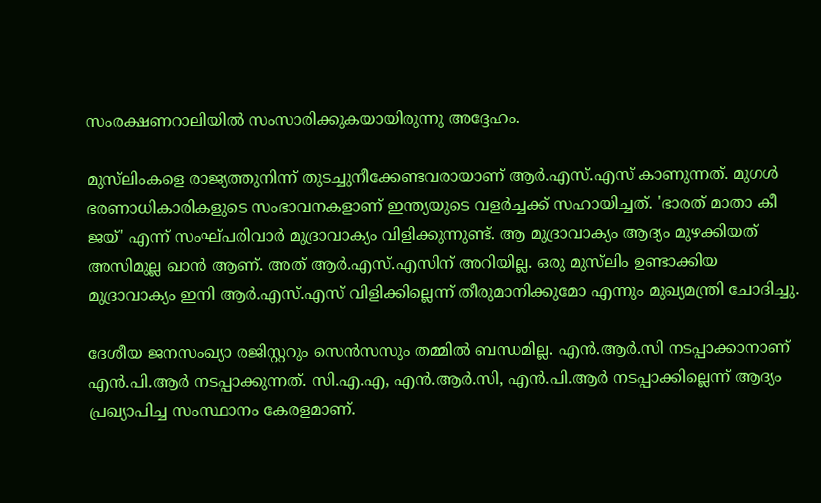സംരക്ഷണറാലിയിൽ സംസാരിക്കുകയായിരുന്നു അദ്ദേഹം.

മുസ്‌ലിംകളെ രാജ്യത്തുനിന്ന് തുടച്ചുനീക്കേണ്ടവരായാണ് ആർ.എസ്.എസ് കാണുന്നത്. മുഗൾ ഭരണാധികാരികളുടെ സംഭാവനകളാണ് ഇന്ത്യയുടെ വളർച്ചക്ക് സഹായിച്ചത്. 'ഭാരത് മാതാ കീ ജയ്' എന്ന് സംഘ്പരിവാർ മുദ്രാവാക്യം വിളിക്കുന്നുണ്ട്. ആ മുദ്രാവാക്യം ആദ്യം മുഴക്കിയത് അസിമുല്ല ഖാൻ ആണ്. അത് ആർ.എസ്.എസിന് അറിയില്ല. ഒരു മുസ്‌ലിം ഉണ്ടാക്കിയ മുദ്രാവാക്യം ഇനി ആർ.എസ്.എസ് വിളിക്കില്ലെന്ന് തീരുമാനിക്കുമോ എന്നും മുഖ്യമന്ത്രി ചോദിച്ചു.

ദേശീയ ജനസംഖ്യാ രജിസ്റ്ററും സെൻസസും തമ്മിൽ ബന്ധമില്ല. എൻ.ആർ.സി നടപ്പാക്കാനാണ് എൻ.പി.ആർ നടപ്പാക്കുന്നത്. സി.എ.എ, എൻ.ആർ.സി, എൻ.പി.ആർ നടപ്പാക്കില്ലെന്ന് ആദ്യം പ്രഖ്യാപിച്ച സംസ്ഥാനം കേരളമാണ്.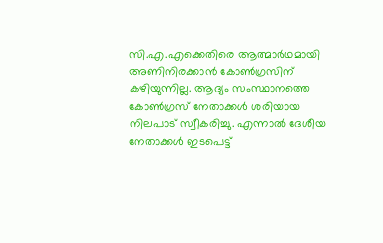സി.എ.എക്കെതിരെ ആത്മാർഥമായി അണിനിരക്കാൻ കോൺഗ്രസിന് കഴിയുന്നില്ല. ആദ്യം സംസ്ഥാനത്തെ കോൺഗ്രസ് നേതാക്കൾ ശരിയായ നിലപാട് സ്വീകരിച്ചു. എന്നാൽ ദേശീയ നേതാക്കൾ ഇടപെട്ട്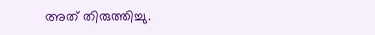അത് തിരുത്തിച്ചു.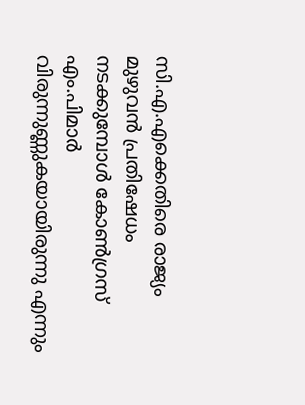സി.എ.എക്കെതിരെ രാജ്യം മുഴുവൻ പ്രതിഷേധം നടക്കുമ്പോൾ കോൺഗ്രസ് എം.പിമാർ വിരുന്നുണ്ണുകയായിരുന്നു എന്നും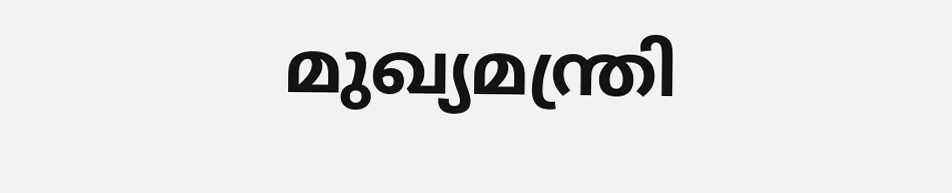മുഖ്യമന്ത്രി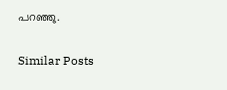പറഞ്ഞു.

Similar Posts